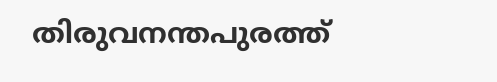തിരുവനന്തപുരത്ത്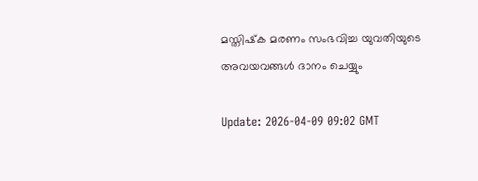മസ്തിഷ്‌ക മരണം സംഭവിച്ച യുവതിയുടെ അവയവങ്ങള്‍ ദാനം ചെയ്യും

Update: 2026-04-09 09:02 GMT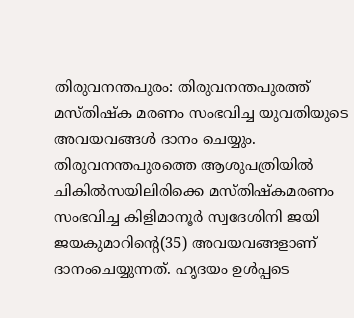തിരുവനന്തപുരം: തിരുവനന്തപുരത്ത് മസ്തിഷ്‌ക മരണം സംഭവിച്ച യുവതിയുടെ അവയവങ്ങള്‍ ദാനം ചെയ്യും. തിരുവനന്തപുരത്തെ ആശുപത്രിയില്‍ ചികില്‍സയിലിരിക്കെ മസ്തിഷ്‌കമരണം സംഭവിച്ച കിളിമാനൂര്‍ സ്വദേശിനി ജയി ജയകുമാറിന്റെ(35) അവയവങ്ങളാണ് ദാനംചെയ്യുന്നത്. ഹൃദയം ഉള്‍പ്പടെ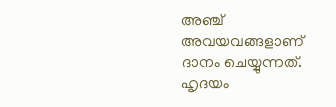അഞ്ച് അവയവങ്ങളാണ് ദാനം ചെയ്യുന്നത്. ഹൃദയം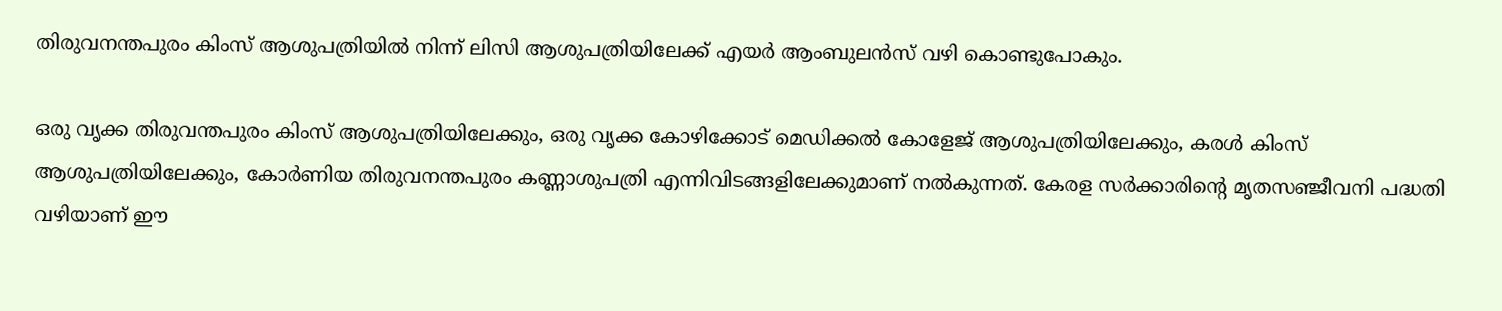തിരുവനന്തപുരം കിംസ് ആശുപത്രിയില്‍ നിന്ന് ലിസി ആശുപത്രിയിലേക്ക് എയര്‍ ആംബുലന്‍സ് വഴി കൊണ്ടുപോകും.

ഒരു വൃക്ക തിരുവന്തപുരം കിംസ് ആശുപത്രിയിലേക്കും, ഒരു വൃക്ക കോഴിക്കോട് മെഡിക്കല്‍ കോളേജ് ആശുപത്രിയിലേക്കും, കരള്‍ കിംസ് ആശുപത്രിയിലേക്കും, കോര്‍ണിയ തിരുവനന്തപുരം കണ്ണാശുപത്രി എന്നിവിടങ്ങളിലേക്കുമാണ് നല്‍കുന്നത്. കേരള സര്‍ക്കാരിന്റെ മൃതസഞ്ജീവനി പദ്ധതി വഴിയാണ് ഈ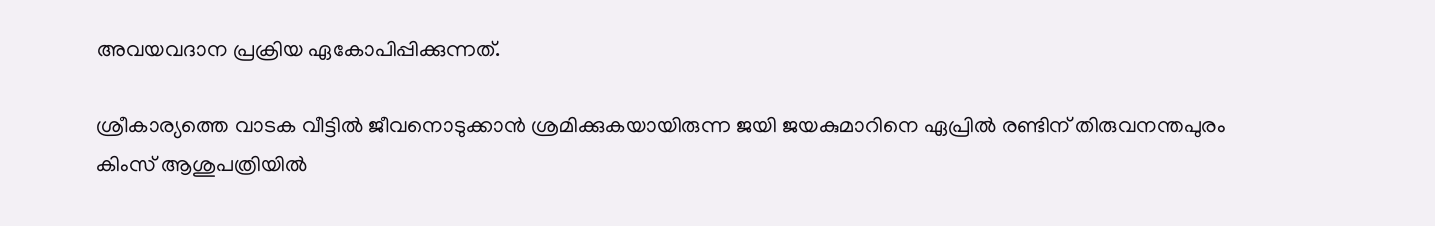അവയവദാന പ്രക്രിയ ഏകോപിപ്പിക്കുന്നത്.

ശ്രീകാര്യത്തെ വാടക വീട്ടില്‍ ജീവനൊടുക്കാന്‍ ശ്രമിക്കുകയായിരുന്ന ജയി ജയകുമാറിനെ ഏപ്രില്‍ രണ്ടിന് തിരുവനന്തപുരം കിംസ് ആശുപത്രിയില്‍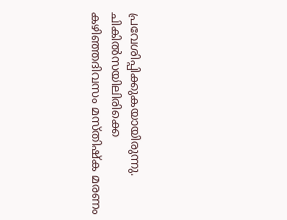പ്രവേശിപ്പിക്കുകയായിരുന്നു. ചികില്‍സയിലിരിക്കെ കഴിഞ്ഞദിവസം മസ്തിഷ്‌ക മരണം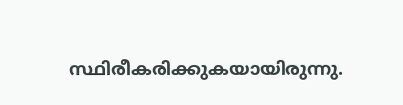സ്ഥിരീകരിക്കുകയായിരുന്നു.